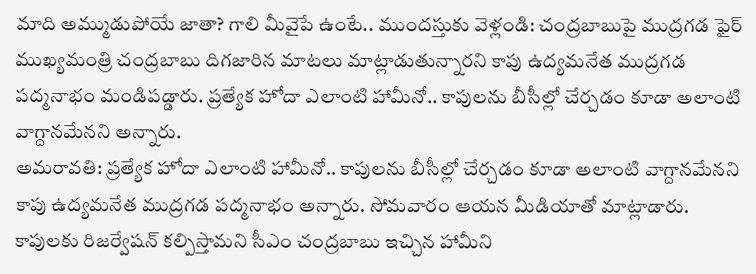మాది అమ్ముడుపోయే జాతా? గాలి మీవైపే ఉంటే.. ముందస్తుకు వెళ్లండి: చంద్రబాబుపై ముద్రగడ ఫైర్
ముఖ్యమంత్రి చంద్రబాబు దిగజారిన మాటలు మాట్లాడుతున్నారని కాపు ఉద్యమనేత ముద్రగడ పద్మనాభం మండిపడ్డారు. ప్రత్యేక హోదా ఎలాంటి హామీనో.. కాపులను బీసీల్లో చేర్చడం కూడా అలాంటి వాగ్దానమేనని అన్నారు.
అమరావతి: ప్రత్యేక హోదా ఎలాంటి హామీనో.. కాపులను బీసీల్లో చేర్చడం కూడా అలాంటి వాగ్దానమేనని కాపు ఉద్యమనేత ముద్రగడ పద్మనాభం అన్నారు. సోమవారం ఆయన మీడియాతో మాట్లాడారు.
కాపులకు రిజర్వేషన్ కల్పిస్తామని సీఎం చంద్రబాబు ఇచ్చిన హామీని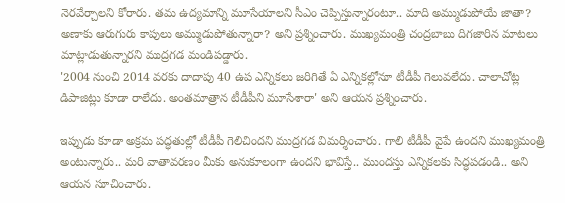నెరవేర్చాలని కోరారు. తమ ఉద్యమాన్ని మూసేయాలని సీఎం చెప్పిస్తున్నారంటూ.. మాది అమ్ముడుపోయే జాతా? అణాకు ఆరుగురు కాపులు అమ్ముడుపోతున్నారా? అని ప్రశ్నించారు. ముఖ్యమంత్రి చంద్రబాబు దిగజారిన మాటలు మాట్లాడుతున్నారని ముద్రగడ మండిపడ్డారు.
'2004 నుంచి 2014 వరకు దాదాపు 40 ఉప ఎన్నికలు జరిగితే ఏ ఎన్నికల్లోనూ టీడీపీ గెలువలేదు. చాలాచోట్ల డిపాజిట్లు కూడా రాలేదు. అంతమాత్రాన టీడీపీని మూసేశారా' అని ఆయన ప్రశ్నించారు.

ఇప్పుడు కూడా అక్రమ పద్ధతుల్లో టీడీపీ గెలిచిందని ముద్రగడ విమర్శించారు. గాలి టీడీపీ వైపే ఉందని ముఖ్యమంత్రి అంటున్నారు.. మరి వాతావరణం మీకు అనుకూలంగా ఉందని భావిస్తే.. ముందస్తు ఎన్నికలకు సిద్ధపడండి.. అని ఆయన సూచించారు.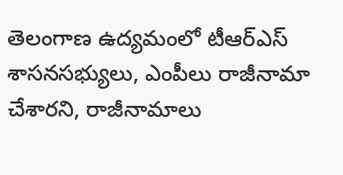తెలంగాణ ఉద్యమంలో టీఆర్ఎస్ శాసనసభ్యులు, ఎంపీలు రాజీనామా చేశారని, రాజీనామాలు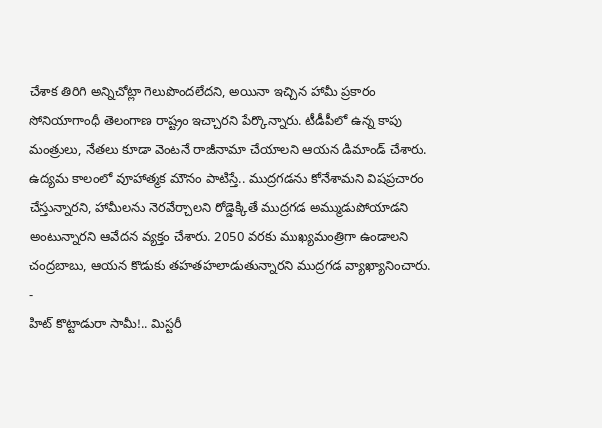చేశాక తిరిగి అన్నిచోట్లా గెలుపొందలేదని, అయినా ఇచ్చిన హామీ ప్రకారం సోనియాగాంధీ తెలంగాణ రాష్ట్రం ఇచ్చారని పేర్కొన్నారు. టీడీపీలో ఉన్న కాపు మంత్రులు, నేతలు కూడా వెంటనే రాజీనామా చేయాలని ఆయన డిమాండ్ చేశారు.
ఉద్యమ కాలంలో వూహాత్మక మౌనం పాటిస్తే.. ముద్రగడను కోనేశామని విషప్రచారం చేస్తున్నారని, హామీలను నెరవేర్చాలని రోడ్డెక్కితే ముద్రగడ అమ్ముడుపోయాడని అంటున్నారని ఆవేదన వ్యక్తం చేశారు. 2050 వరకు ముఖ్యమంత్రిగా ఉండాలని చంద్రబాబు, ఆయన కొడుకు తహతహలాడుతున్నారని ముద్రగడ వ్యాఖ్యానించారు.
-
హిట్ కొట్టాడురా సామీ!.. మిస్టరీ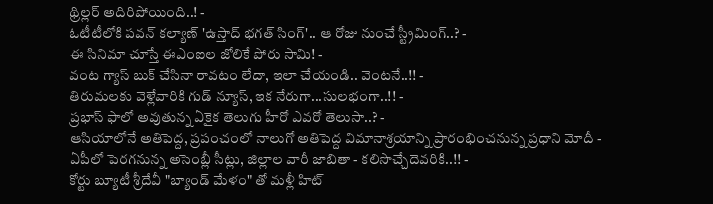థ్రిల్లర్ అదిరిపోయింది..! -
ఓటీటీలోకి పవన్ కల్యాణ్ 'ఉస్తాద్ భగత్ సింగ్'.. ఆ రోజు నుంచే స్ట్రీమింగ్..? -
ఈ సినిమా చూస్తే ఈఎంఐల జోలికే పోరు సామి! -
వంట గ్యాస్ బుక్ చేసినా రావటం లేదా, ఇలా చేయండి.. వెంటనే..!! -
తిరుమలకు వెళ్లేవారికి గుడ్ న్యూస్, ఇక నేరుగా...సులభంగా..!! -
ప్రభాస్ ఫాలో అవుతున్న ఏకైక తెలుగు హీరో ఎవరో తెలుసా..? -
ఆసియాలోనే అతిపెద్ద, ప్రపంచంలో నాలుగో అతిపెద్ద విమానాశ్రయాన్ని ప్రారంభించనున్న ప్రధాని మోదీ -
ఏపీలో పెరగనున్న అసెంబ్లీ సీట్లు, జిల్లాల వారీ జాబితా - కలిసొచ్చేదెవరికి..!! -
కోర్టు బ్యూటీ శ్రీదేవీ "బ్యాండ్ మేళం" తో మళ్లీ హిట్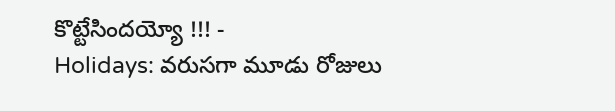కొట్టేసిందయ్యో !!! -
Holidays: వరుసగా మూడు రోజులు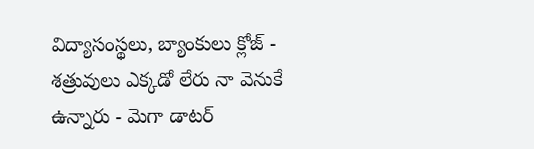విద్యాసంస్థలు, బ్యాంకులు క్లోజ్ -
శత్రువులు ఎక్కడో లేరు నా వెనుకే ఉన్నారు - మెగా డాటర్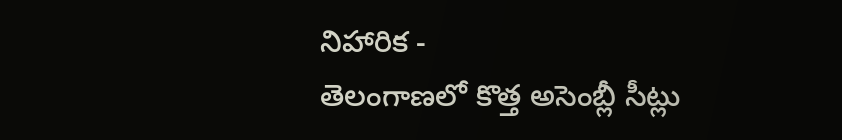నిహారిక -
తెలంగాణలో కొత్త అసెంబ్లీ సీట్లు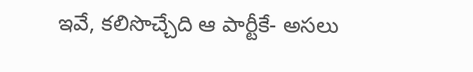ఇవే, కలిసొచ్చేది ఆ పార్టీకే- అసలు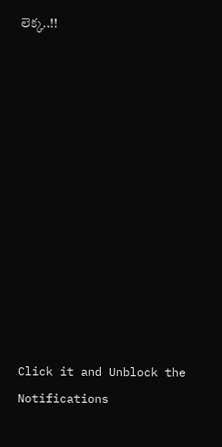లెక్క..!!












Click it and Unblock the Notifications